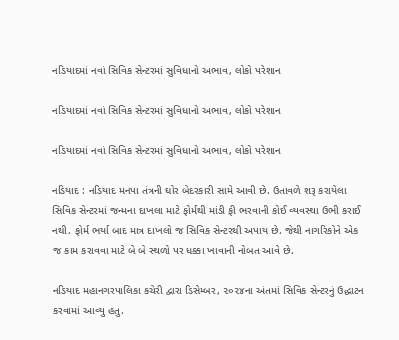નડિયાદમાં નવાં સિવિક સેન્ટરમાં સુવિધાનો અભાવ, લોકો પરેશાન

નડિયાદમાં નવાં સિવિક સેન્ટરમાં સુવિધાનો અભાવ, લોકો પરેશાન

નડિયાદમાં નવાં સિવિક સેન્ટરમાં સુવિધાનો અભાવ, લોકો પરેશાન

નડિયાદ : નડિયાદ મનપા તંત્રની ઘોર બેદરકારી સામે આવી છે. ઉતાવળે શરૂ કરાયેલા સિવિક સેન્ટરમાં જન્મના દાખલા માટે ફોર્મથી માંડી ફી ભરવાની કોઈ વ્યવસ્થા ઉભી કરાઈ નથી. ફોર્મ ભર્યા બાદ માત્ર દાખલો જ સિવિક સેન્ટરથી અપાય છે. જેથી નાગરિકોને એક જ કામ કરાવવા માટે બે બે સ્થળો પર ધક્કા ખાવાની નોબત આવે છે.

નડિયાદ મહાનગરપાલિકા કચેરી દ્વારા ડિસેમ્બર, ૨૦૨૪ના અંતમાં સિવિક સેન્ટરનું ઉદ્ધાટન કરવામાં આવ્યુ હતુ.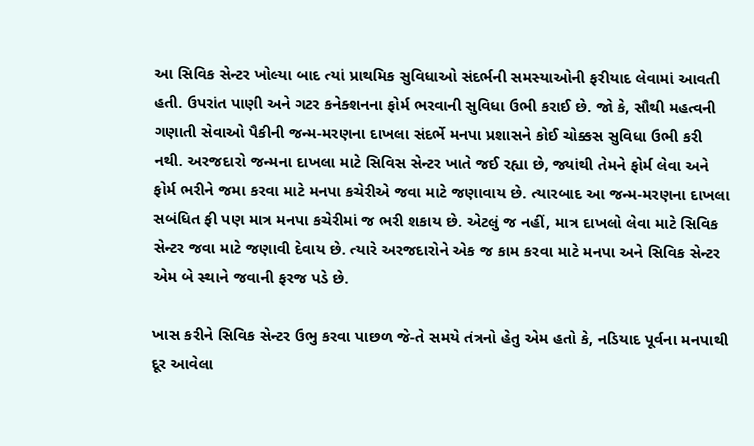આ સિવિક સેન્ટર ખોલ્યા બાદ ત્યાં પ્રાથમિક સુવિધાઓ સંદર્ભની સમસ્યાઓની ફરીયાદ લેવામાં આવતી હતી. ઉપરાંત પાણી અને ગટર કનેક્શનના ફોર્મ ભરવાની સુવિધા ઉભી કરાઈ છે. જો કે, સૌથી મહત્વની ગણાતી સેવાઓ પૈકીની જન્મ-મરણના દાખલા સંદર્ભે મનપા પ્રશાસને કોઈ ચોક્કસ સુવિધા ઉભી કરી નથી. અરજદારો જન્મના દાખલા માટે સિવિસ સેન્ટર ખાતે જઈ રહ્યા છે, જ્યાંથી તેમને ફોર્મ લેવા અને ફોર્મ ભરીને જમા કરવા માટે મનપા કચેરીએ જવા માટે જણાવાય છે. ત્યારબાદ આ જન્મ-મરણના દાખલા સબંધિત ફી પણ માત્ર મનપા કચેરીમાં જ ભરી શકાય છે. એટલું જ નહીં, માત્ર દાખલો લેવા માટે સિવિક સેન્ટર જવા માટે જણાવી દેવાય છે. ત્યારે અરજદારોને એક જ કામ કરવા માટે મનપા અને સિવિક સેન્ટર એમ બે સ્થાને જવાની ફરજ પડે છે.

ખાસ કરીને સિવિક સેન્ટર ઉભુ કરવા પાછળ જે-તે સમયે તંત્રનો હેતુ એમ હતો કે, નડિયાદ પૂર્વના મનપાથી દૂર આવેલા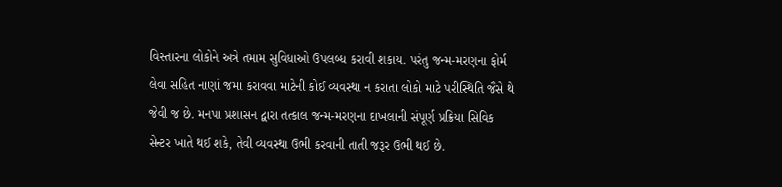વિસ્તારના લોકોને અત્રે તમામ સુવિધાઓ ઉપલબ્ધ કરાવી શકાય. પરંતુ જન્મ-મરણના ફોર્મ લેવા સહિત નાણાં જમા કરાવવા માટેની કોઈ વ્યવસ્થા ન કરાતા લોકો માટે પરીસ્થિતિ જૈસે થે જેવી જ છે. મનપા પ્રશાસન દ્વારા તત્કાલ જન્મ-મરણના દાખલાની સંપૂર્ણ પ્રક્રિયા સિવિક સેન્ટર ખાતે થઈ શકે, તેવી વ્યવસ્થા ઉભી કરવાની તાતી જરૂર ઉભી થઈ છે.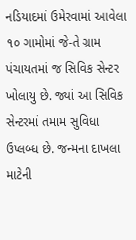નડિયાદમાં ઉમેરવામાં આવેલા ૧૦ ગામોમાં જે-તે ગ્રામ પંચાયતમાં જ સિવિક સેન્ટર ખોલાયુ છે. જ્યાં આ સિવિક સેન્ટરમાં તમામ સુવિધા ઉપ્લબ્ધ છે. જન્મના દાખલા માટેની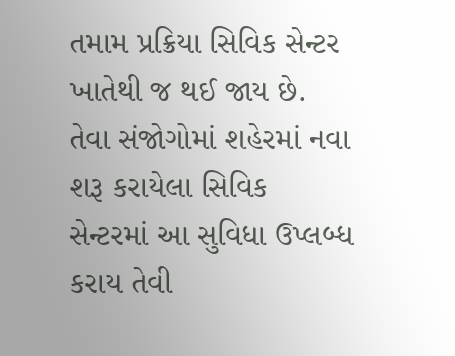તમામ પ્રક્રિયા સિવિક સેન્ટર ખાતેથી જ થઈ જાય છે. તેવા સંજોગોમાં શહેરમાં નવા શરૂ કરાયેલા સિવિક સેન્ટરમાં આ સુવિધા ઉપ્લબ્ધ કરાય તેવી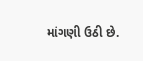માંગણી ઉઠી છે.